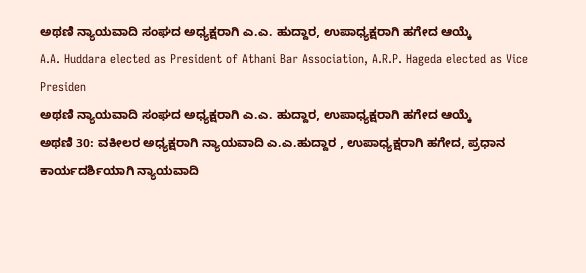ಅಥಣಿ ನ್ಯಾಯವಾದಿ ಸಂಘದ ಅಧ್ಯಕ್ಷರಾಗಿ ಎ.ಎ. ಹುದ್ದಾರ, ಉಪಾಧ್ಯಕ್ಷರಾಗಿ ಹಗೇದ ಆಯ್ಕೆ
A.A. Huddara elected as President of Athani Bar Association, A.R.P. Hageda elected as Vice Presiden
ಅಥಣಿ ನ್ಯಾಯವಾದಿ ಸಂಘದ ಅಧ್ಯಕ್ಷರಾಗಿ ಎ.ಎ. ಹುದ್ದಾರ, ಉಪಾಧ್ಯಕ್ಷರಾಗಿ ಹಗೇದ ಆಯ್ಕೆ
ಅಥಣಿ 30: ವಕೀಲರ ಅಧ್ಯಕ್ಷರಾಗಿ ನ್ಯಾಯವಾದಿ ಎ.ಎ.ಹುದ್ದಾರ , ಉಪಾಧ್ಯಕ್ಷರಾಗಿ ಹಗೇದ, ಪ್ರಧಾನ ಕಾರ್ಯದರ್ಶಿಯಾಗಿ ನ್ಯಾಯವಾದಿ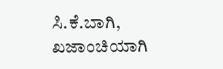ಸಿ.ಕೆ.ಬಾಗಿ, ಖಜಾಂಚಿಯಾಗಿ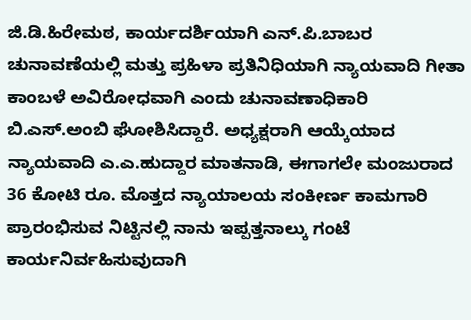ಜಿ.ಡಿ.ಹಿರೇಮಠ, ಕಾರ್ಯದರ್ಶಿಯಾಗಿ ಎನ್.ಪಿ.ಬಾಬರ ಚುನಾವಣೆಯಲ್ಲಿ ಮತ್ತು ಪ್ರಹಿಳಾ ಪ್ರತಿನಿಧಿಯಾಗಿ ನ್ಯಾಯವಾದಿ ಗೀತಾ ಕಾಂಬಳೆ ಅವಿರೋಧವಾಗಿ ಎಂದು ಚುನಾವಣಾಧಿಕಾರಿ ಬಿ.ಎಸ್.ಅಂಬಿ ಘೋಶಿಸಿದ್ದಾರೆ. ಅಧ್ಯಕ್ಷರಾಗಿ ಆಯ್ಕೆಯಾದ ನ್ಯಾಯವಾದಿ ಎ.ಎ.ಹುದ್ದಾರ ಮಾತನಾಡಿ, ಈಗಾಗಲೇ ಮಂಜುರಾದ 36 ಕೋಟಿ ರೂ. ಮೊತ್ತದ ನ್ಯಾಯಾಲಯ ಸಂಕೀರ್ಣ ಕಾಮಗಾರಿ ಪ್ರಾರಂಭಿಸುವ ನಿಟ್ಟಿನಲ್ಲಿ ನಾನು ಇಪ್ಪತ್ತನಾಲ್ಕು ಗಂಟೆ ಕಾರ್ಯನಿರ್ವಹಿಸುವುದಾಗಿ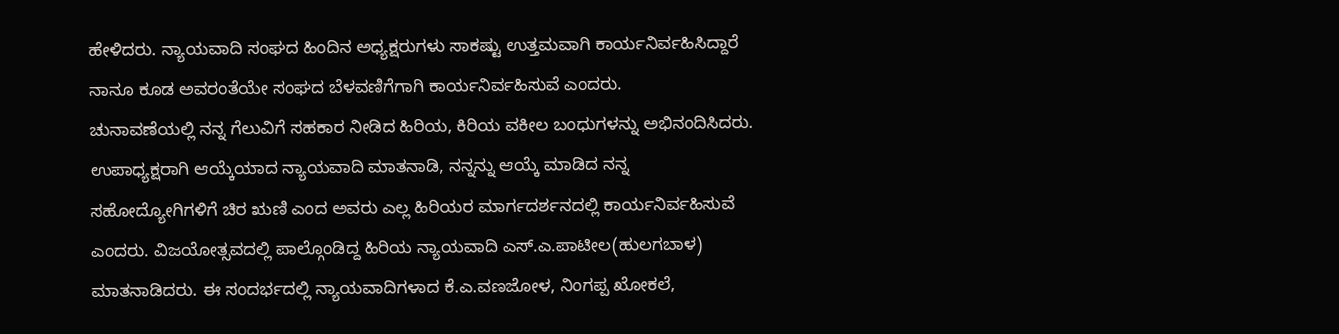ಹೇಳಿದರು. ನ್ಯಾಯವಾದಿ ಸಂಘದ ಹಿಂದಿನ ಅಧ್ಯಕ್ಷರುಗಳು ಸಾಕಷ್ಟು ಉತ್ತಮವಾಗಿ ಕಾರ್ಯನಿರ್ವಹಿಸಿದ್ದಾರೆ ನಾನೂ ಕೂಡ ಅವರಂತೆಯೇ ಸಂಘದ ಬೆಳವಣಿಗೆಗಾಗಿ ಕಾರ್ಯನಿರ್ವಹಿಸುವೆ ಎಂದರು.
ಚುನಾವಣೆಯಲ್ಲಿ ನನ್ನ ಗೆಲುವಿಗೆ ಸಹಕಾರ ನೀಡಿದ ಹಿರಿಯ, ಕಿರಿಯ ವಕೀಲ ಬಂಧುಗಳನ್ನು ಅಭಿನಂದಿಸಿದರು. ಉಪಾಧ್ಯಕ್ಷರಾಗಿ ಆಯ್ಕೆಯಾದ ನ್ಯಾಯವಾದಿ ಮಾತನಾಡಿ, ನನ್ನನ್ನು ಆಯ್ಕೆ ಮಾಡಿದ ನನ್ನ ಸಹೋದ್ಯೋಗಿಗಳಿಗೆ ಚಿರ ಋಣಿ ಎಂದ ಅವರು ಎಲ್ಲ ಹಿರಿಯರ ಮಾರ್ಗದರ್ಶನದಲ್ಲಿ ಕಾರ್ಯನಿರ್ವಹಿಸುವೆ ಎಂದರು. ವಿಜಯೋತ್ಸವದಲ್ಲಿ ಪಾಲ್ಗೊಂಡಿದ್ದ ಹಿರಿಯ ನ್ಯಾಯವಾದಿ ಎಸ್.ಎ.ಪಾಟೀಲ(ಹುಲಗಬಾಳ) ಮಾತನಾಡಿದರು. ಈ ಸಂದರ್ಭದಲ್ಲಿ ನ್ಯಾಯವಾದಿಗಳಾದ ಕೆ.ಎ.ವಣಜೋಳ, ನಿಂಗಪ್ಪ ಖೋಕಲೆ,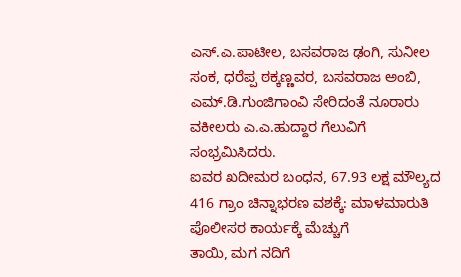ಎಸ್.ಎ.ಪಾಟೀಲ, ಬಸವರಾಜ ಢಂಗಿ, ಸುನೀಲ ಸಂಕ, ಧರೆಪ್ಪ ಠಕ್ಕಣ್ಣವರ, ಬಸವರಾಜ ಅಂಬಿ, ಎಮ್.ಡಿ.ಗುಂಜಿಗಾಂವಿ ಸೇರಿದಂತೆ ನೂರಾರು ವಕೀಲರು ಎ.ಎ.ಹುದ್ದಾರ ಗೆಲುವಿಗೆ ಸಂಭ್ರಮಿಸಿದರು.
ಐವರ ಖದೀಮರ ಬಂಧನ, 67.93 ಲಕ್ಷ ಮೌಲ್ಯದ 416 ಗ್ರಾಂ ಚಿನ್ನಾಭರಣ ವಶಕ್ಕೆ: ಮಾಳಮಾರುತಿ ಪೊಲೀಸರ ಕಾರ್ಯಕ್ಕೆ ಮೆಚ್ಚುಗೆ
ತಾಯಿ, ಮಗ ನದಿಗೆ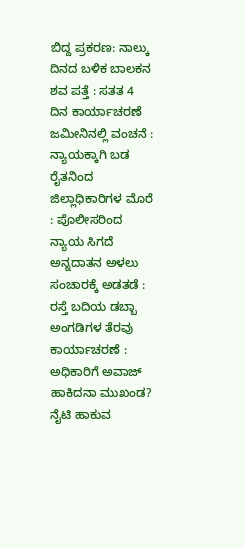ಬಿದ್ದ ಪ್ರಕರಣ: ನಾಲ್ಕು ದಿನದ ಬಳಿಕ ಬಾಲಕನ ಶವ ಪತ್ತೆ : ಸತತ 4 ದಿನ ಕಾರ್ಯಾಚರಣೆ
ಜಮೀನಿನಲ್ಲಿ ವಂಚನೆ : ನ್ಯಾಯಕ್ಕಾಗಿ ಬಡ ರೈತನಿಂದ ಜಿಲ್ಲಾಧಿಕಾರಿಗಳ ಮೊರೆ : ಪೊಲೀಸರಿಂದ ನ್ಯಾಯ ಸಿಗದೆ ಅನ್ನದಾತನ ಅಳಲು
ಸಂಚಾರಕ್ಕೆ ಅಡತಡೆ : ರಸ್ತೆ ಬದಿಯ ಡಬ್ಬಾ ಅಂಗಡಿಗಳ ತೆರವು ಕಾರ್ಯಾಚರಣೆ : ಅಧಿಕಾರಿಗೆ ಅವಾಜ್ ಹಾಕಿದನಾ ಮುಖಂಡ?
ನೈಟಿ ಹಾಕುವ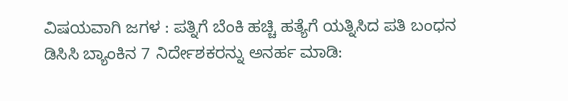ವಿಷಯವಾಗಿ ಜಗಳ : ಪತ್ನಿಗೆ ಬೆಂಕಿ ಹಚ್ಚಿ ಹತ್ಯೆಗೆ ಯತ್ನಿಸಿದ ಪತಿ ಬಂಧನ
ಡಿಸಿಸಿ ಬ್ಯಾಂಕಿನ 7 ನಿರ್ದೇಶಕರನ್ನು ಅನರ್ಹ ಮಾಡಿ: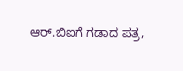ಆರ್.ಬಿಐಗೆ ಗಡಾದ ಪತ್ರ,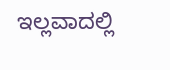ಇಲ್ಲವಾದಲ್ಲಿ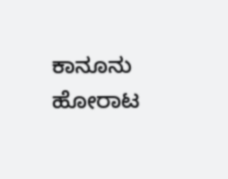ಕಾನೂನು ಹೋರಾಟ